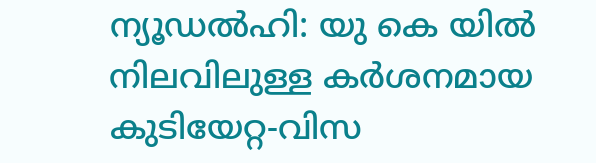ന്യൂഡൽഹി: യു കെ യിൽ നിലവിലുള്ള കർശനമായ കുടിയേറ്റ-വിസ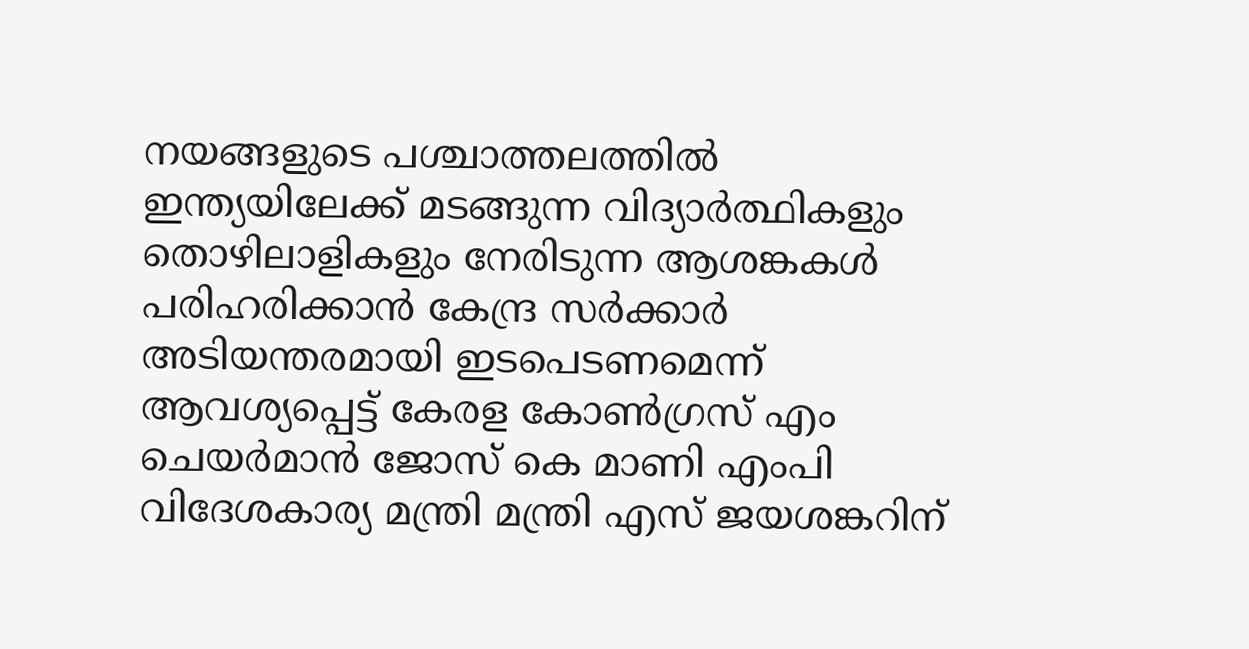നയങ്ങളുടെ പശ്ചാത്തലത്തിൽ ഇന്ത്യയിലേക്ക് മടങ്ങുന്ന വിദ്യാർത്ഥികളും തൊഴിലാളികളും നേരിടുന്ന ആശങ്കകൾ പരിഹരിക്കാൻ കേന്ദ്ര സർക്കാർ അടിയന്തരമായി ഇടപെടണമെന്ന് ആവശ്യപ്പെട്ട് കേരള കോൺഗ്രസ് എം ചെയർമാൻ ജോസ് കെ മാണി എംപി വിദേശകാര്യ മന്ത്രി മന്ത്രി എസ് ജയശങ്കറിന്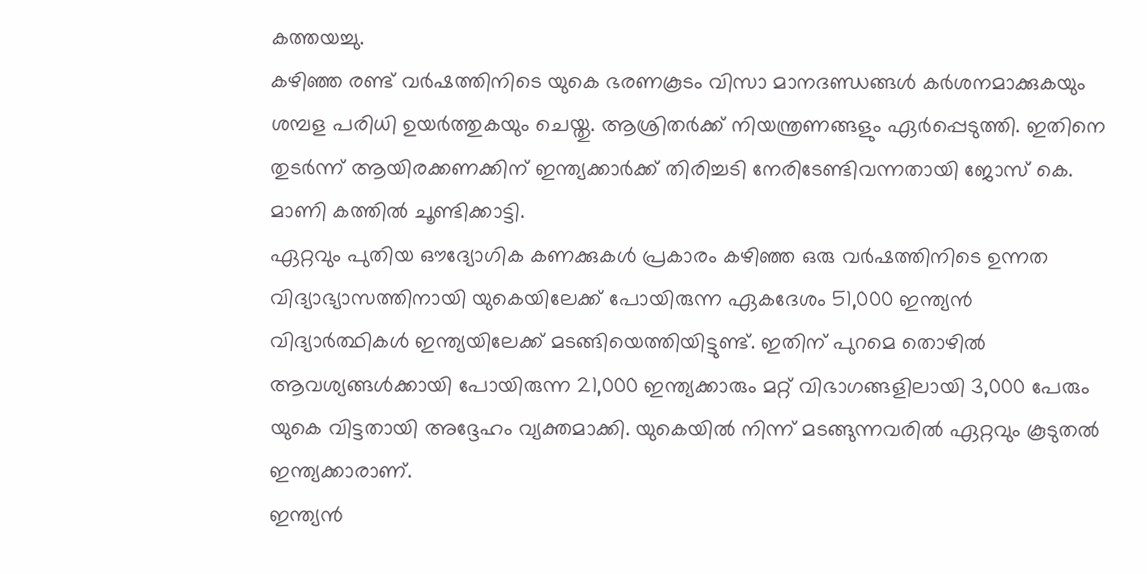കത്തയച്ചു.
കഴിഞ്ഞ രണ്ട് വർഷത്തിനിടെ യുകെ ഭരണകൂടം വിസാ മാനദണ്ഡങ്ങൾ കർശനമാക്കുകയും ശമ്പള പരിധി ഉയർത്തുകയും ചെയ്തു. ആശ്രിതർക്ക് നിയന്ത്രണങ്ങളും ഏർപ്പെടുത്തി. ഇതിനെ തുടർന്ന് ആയിരക്കണക്കിന് ഇന്ത്യക്കാർക്ക് തിരിച്ചടി നേരിടേണ്ടിവന്നതായി ജോസ് കെ. മാണി കത്തിൽ ചൂണ്ടിക്കാട്ടി.
ഏറ്റവും പുതിയ ഔദ്യോഗിക കണക്കുകൾ പ്രകാരം കഴിഞ്ഞ ഒരു വർഷത്തിനിടെ ഉന്നത വിദ്യാഭ്യാസത്തിനായി യുകെയിലേക്ക് പോയിരുന്ന ഏകദേശം 51,000 ഇന്ത്യൻ വിദ്യാർത്ഥികൾ ഇന്ത്യയിലേക്ക് മടങ്ങിയെത്തിയിട്ടുണ്ട്. ഇതിന് പുറമെ തൊഴിൽ ആവശ്യങ്ങൾക്കായി പോയിരുന്ന 21,000 ഇന്ത്യക്കാരും മറ്റ് വിഭാഗങ്ങളിലായി 3,000 പേരും യുകെ വിട്ടതായി അദ്ദേഹം വ്യക്തമാക്കി. യുകെയിൽ നിന്ന് മടങ്ങുന്നവരിൽ ഏറ്റവും കൂടുതൽ ഇന്ത്യക്കാരാണ്.
ഇന്ത്യൻ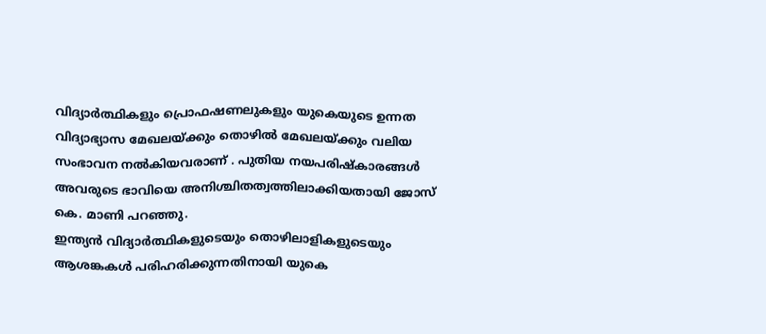വിദ്യാർത്ഥികളും പ്രൊഫഷണലുകളും യുകെയുടെ ഉന്നത വിദ്യാഭ്യാസ മേഖലയ്ക്കും തൊഴിൽ മേഖലയ്ക്കും വലിയ സംഭാവന നൽകിയവരാണ് . പുതിയ നയപരിഷ്കാരങ്ങൾ അവരുടെ ഭാവിയെ അനിശ്ചിതത്വത്തിലാക്കിയതായി ജോസ് കെ. മാണി പറഞ്ഞു.
ഇന്ത്യൻ വിദ്യാർത്ഥികളുടെയും തൊഴിലാളികളുടെയും ആശങ്കകൾ പരിഹരിക്കുന്നതിനായി യുകെ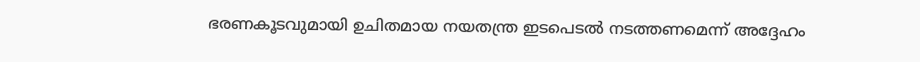ഭരണകൂടവുമായി ഉചിതമായ നയതന്ത്ര ഇടപെടൽ നടത്തണമെന്ന് അദ്ദേഹം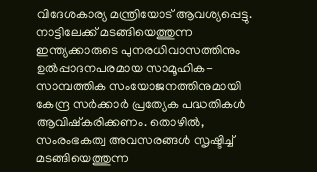വിദേശകാര്യ മന്ത്രിയോട് ആവശ്യപ്പെട്ടു. നാട്ടിലേക്ക് മടങ്ങിയെത്തുന്ന ഇന്ത്യക്കാരുടെ പുനരധിവാസത്തിനും ഉൽപ്പാദനപരമായ സാമൂഹിക-സാമ്പത്തിക സംയോജനത്തിനുമായി കേന്ദ്ര സർക്കാർ പ്രത്യേക പദ്ധതികൾ ആവിഷ്കരിക്കണം. തൊഴിൽ, സംരംഭകത്വ അവസരങ്ങൾ സൃഷ്ടിച്ച് മടങ്ങിയെത്തുന്ന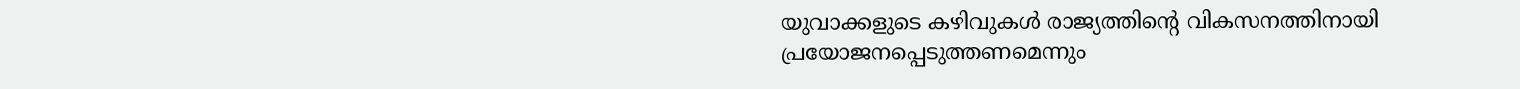യുവാക്കളുടെ കഴിവുകൾ രാജ്യത്തിന്റെ വികസനത്തിനായി പ്രയോജനപ്പെടുത്തണമെന്നും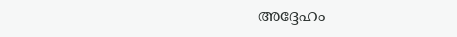അദ്ദേഹം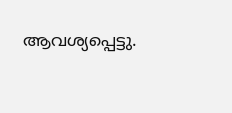ആവശ്യപ്പെട്ടു.